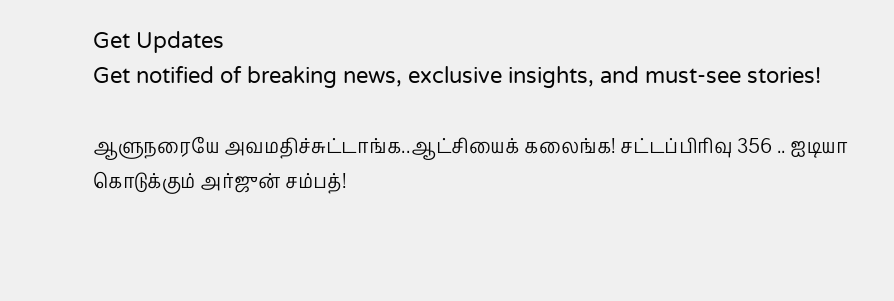Get Updates
Get notified of breaking news, exclusive insights, and must-see stories!

ஆளுநரையே அவமதிச்சுட்டாங்க..ஆட்சியைக் கலைங்க! சட்டப்பிரிவு 356 .. ஐடியா கொடுக்கும் அர்ஜுன் சம்பத்!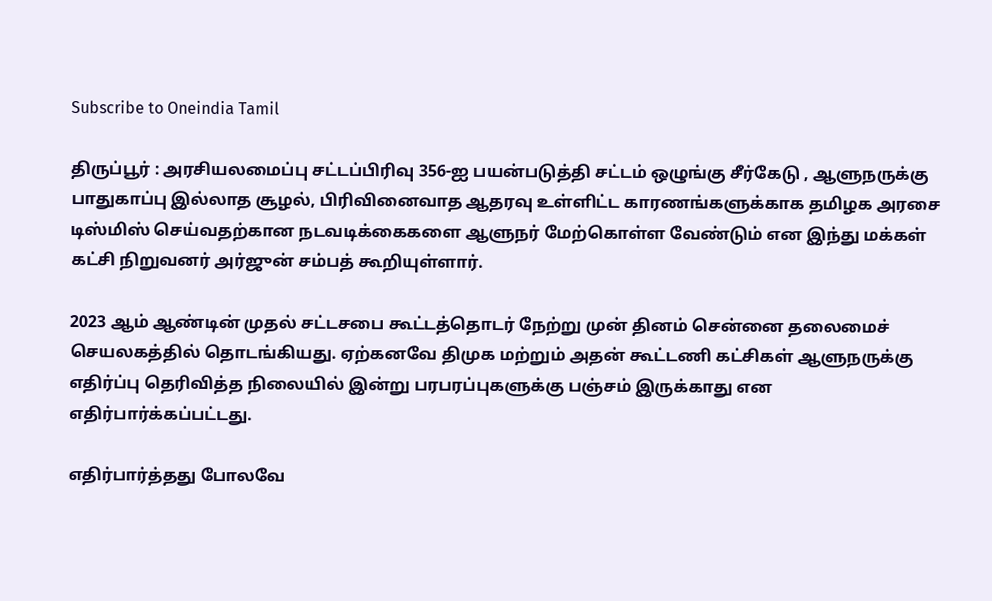Subscribe to Oneindia Tamil

திருப்பூர் : அரசியலமைப்பு சட்டப்பிரிவு 356-ஐ பயன்படுத்தி சட்டம் ஒழுங்கு சீர்கேடு , ஆளுநருக்கு பாதுகாப்பு இல்லாத சூழல், பிரிவினைவாத ஆதரவு உள்ளிட்ட காரணங்களுக்காக தமிழக அரசை டிஸ்மிஸ் செய்வதற்கான நடவடிக்கைகளை ஆளுநர் மேற்கொள்ள வேண்டும் என இந்து மக்கள் கட்சி நிறுவனர் அர்ஜுன் சம்பத் கூறியுள்ளார்.

2023 ஆம் ஆண்டின் முதல் சட்டசபை கூட்டத்தொடர் நேற்று முன் தினம் சென்னை தலைமைச் செயலகத்தில் தொடங்கியது. ஏற்கனவே திமுக மற்றும் அதன் கூட்டணி கட்சிகள் ஆளுநருக்கு எதிர்ப்பு தெரிவித்த நிலையில் இன்று பரபரப்புகளுக்கு பஞ்சம் இருக்காது என எதிர்பார்க்கப்பட்டது.

எதிர்பார்த்தது போலவே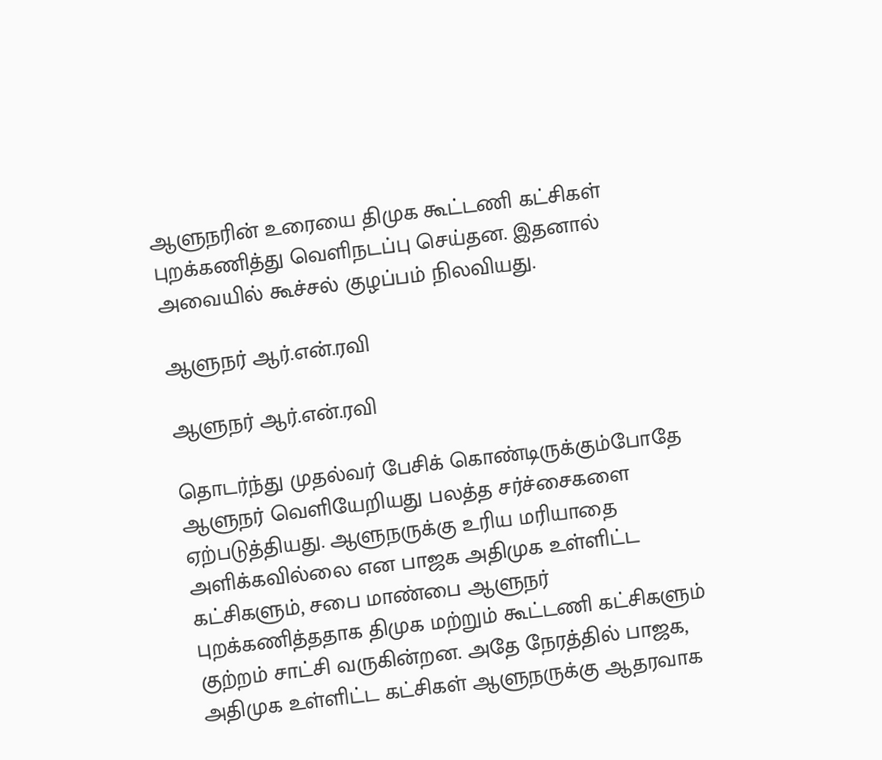ஆளுநரின் உரையை திமுக கூட்டணி கட்சிகள் புறக்கணித்து வெளிநடப்பு செய்தன. இதனால் அவையில் கூச்சல் குழப்பம் நிலவியது.

ஆளுநர் ஆர்.என்.ரவி

ஆளுநர் ஆர்.என்.ரவி

தொடர்ந்து முதல்வர் பேசிக் கொண்டிருக்கும்போதே ஆளுநர் வெளியேறியது பலத்த சர்ச்சைகளை ஏற்படுத்தியது. ஆளுநருக்கு உரிய மரியாதை அளிக்கவில்லை என பாஜக அதிமுக உள்ளிட்ட கட்சிகளும், சபை மாண்பை ஆளுநர் புறக்கணித்ததாக திமுக மற்றும் கூட்டணி கட்சிகளும் குற்றம் சாட்சி வருகின்றன. அதே நேரத்தில் பாஜக, அதிமுக உள்ளிட்ட கட்சிகள் ஆளுநருக்கு ஆதரவாக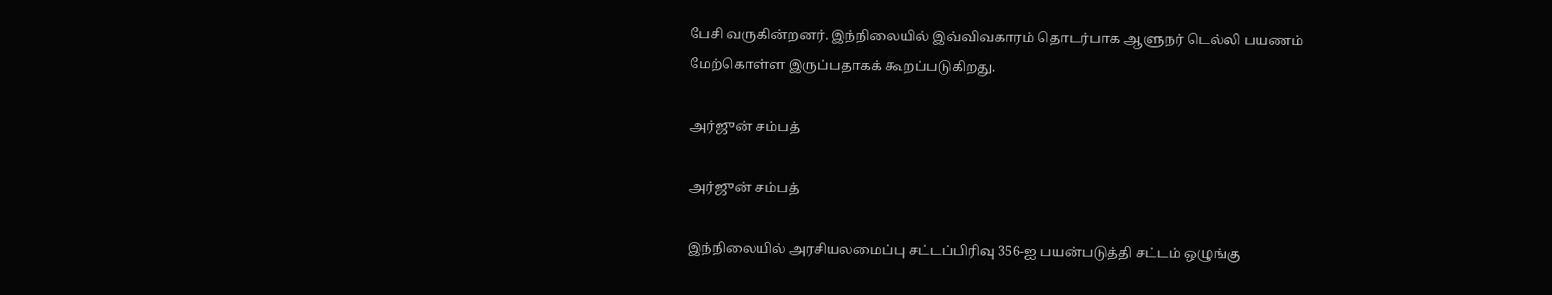பேசி வருகின்றனர். இந்நிலையில் இவ்விவகாரம் தொடர்பாக ஆளுநர் டெல்லி பயணம் மேற்கொள்ள இருப்பதாகக் கூறப்படுகிறது.

அர்ஜுன் சம்பத்

அர்ஜுன் சம்பத்

இந்நிலையில் அரசியலமைப்பு சட்டப்பிரிவு 356-ஐ பயன்படுத்தி சட்டம் ஒழுங்கு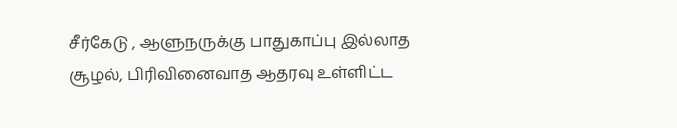சீர்கேடு , ஆளுநருக்கு பாதுகாப்பு இல்லாத சூழல், பிரிவினைவாத ஆதரவு உள்ளிட்ட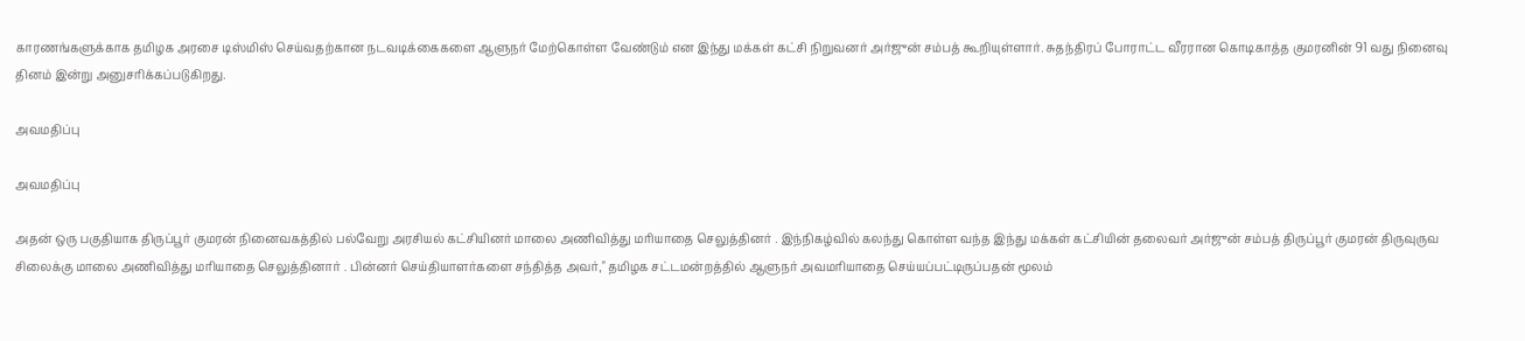காரணங்களுக்காக தமிழக அரசை டிஸ்மிஸ் செய்வதற்கான நடவடிக்கைகளை ஆளுநர் மேற்கொள்ள வேண்டும் என இந்து மக்கள் கட்சி நிறுவனர் அர்ஜுன் சம்பத் கூறியுள்ளார். சுதந்திரப் போராட்ட வீரரான கொடிகாத்த குமரனின் 91 வது நினைவு தினம் இன்று அனுசரிக்கப்படுகிறது.

அவமதிப்பு

அவமதிப்பு

அதன் ஒரு பகுதியாக திருப்பூர் குமரன் நினைவகத்தில் பல்வேறு அரசியல் கட்சியினர் மாலை அணிவித்து மரியாதை செலுத்தினர் . இந்நிகழ்வில் கலந்து கொள்ள வந்த இந்து மக்கள் கட்சியின் தலைவர் அர்ஜுன் சம்பத் திருப்பூர் குமரன் திருவுருவ சிலைக்கு மாலை அணிவித்து மரியாதை செலுத்தினார் . பின்னர் செய்தியாளர்களை சந்தித்த அவர்," தமிழக சட்டமன்றத்தில் ஆளுநர் அவமரியாதை செய்யப்பட்டிருப்பதன் மூலம்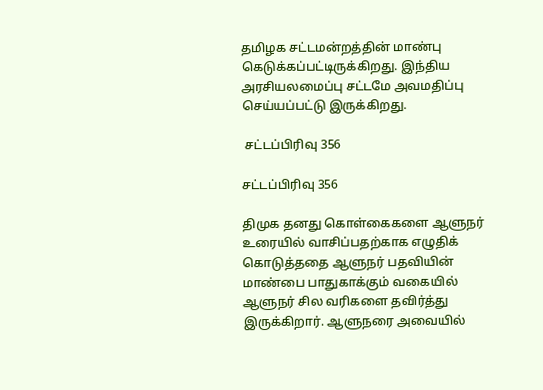தமிழக சட்டமன்றத்தின் மாண்பு கெடுக்கப்பட்டிருக்கிறது. இந்திய அரசியலமைப்பு சட்டமே அவமதிப்பு செய்யப்பட்டு இருக்கிறது.

 சட்டப்பிரிவு 356

சட்டப்பிரிவு 356

திமுக தனது கொள்கைகளை ஆளுநர் உரையில் வாசிப்பதற்காக எழுதிக் கொடுத்ததை ஆளுநர் பதவியின் மாண்பை பாதுகாக்கும் வகையில் ஆளுநர் சில வரிகளை தவிர்த்து இருக்கிறார். ஆளுநரை அவையில்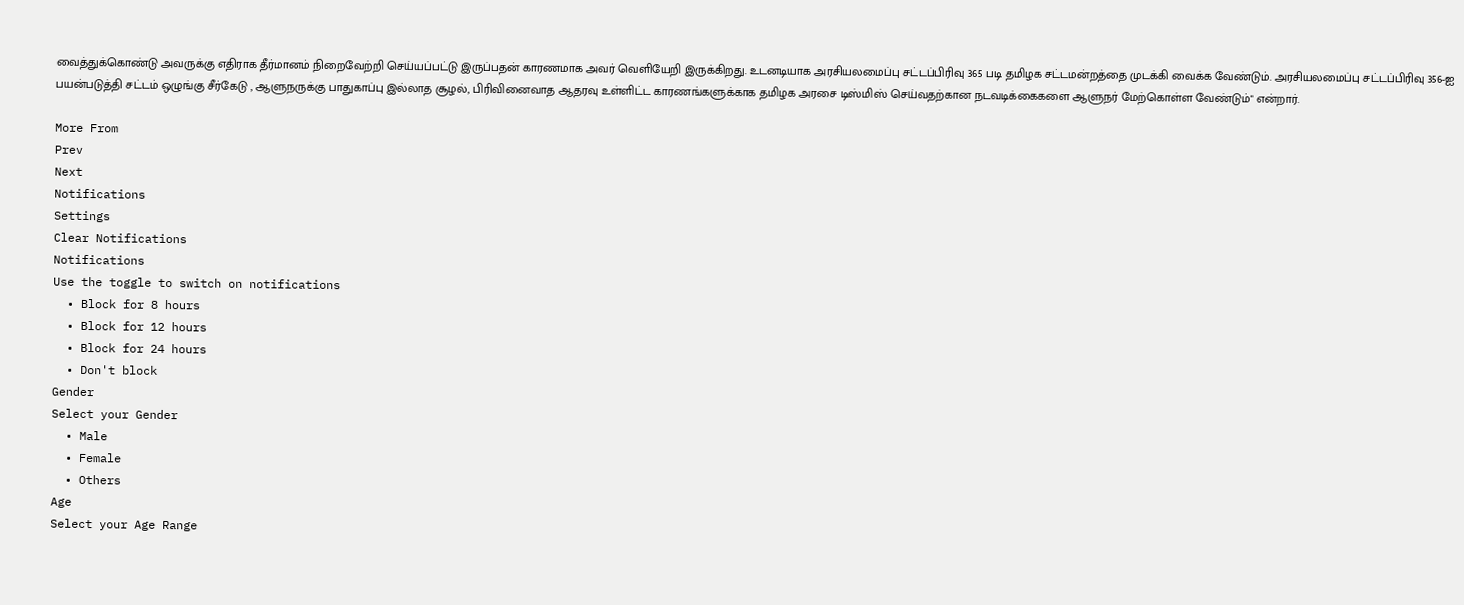வைத்துக்கொண்டு அவருக்கு எதிராக தீர்மானம் நிறைவேற்றி செய்யப்பட்டு இருப்பதன் காரணமாக அவர் வெளியேறி இருக்கிறது. உடனடியாக அரசியலமைப்பு சட்டப்பிரிவு 365 படி தமிழக சட்டமன்றத்தை முடக்கி வைக்க வேண்டும். அரசியலமைப்பு சட்டப்பிரிவு 356-ஐ பயன்படுத்தி சட்டம் ஒழுங்கு சீர்கேடு , ஆளுநருக்கு பாதுகாப்பு இல்லாத சூழல், பிரிவினைவாத ஆதரவு உள்ளிட்ட காரணங்களுக்காக தமிழக அரசை டிஸ்மிஸ் செய்வதற்கான நடவடிக்கைகளை ஆளுநர் மேற்கொள்ள வேண்டும்" என்றார்.

More From
Prev
Next
Notifications
Settings
Clear Notifications
Notifications
Use the toggle to switch on notifications
  • Block for 8 hours
  • Block for 12 hours
  • Block for 24 hours
  • Don't block
Gender
Select your Gender
  • Male
  • Female
  • Others
Age
Select your Age Range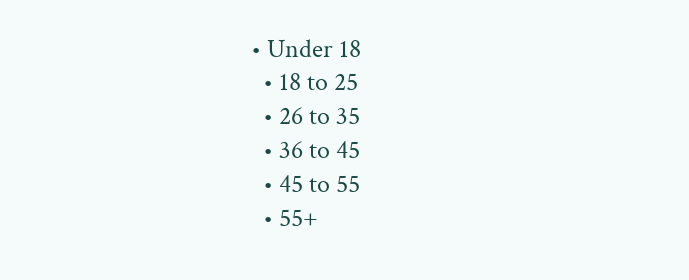• Under 18
  • 18 to 25
  • 26 to 35
  • 36 to 45
  • 45 to 55
  • 55+